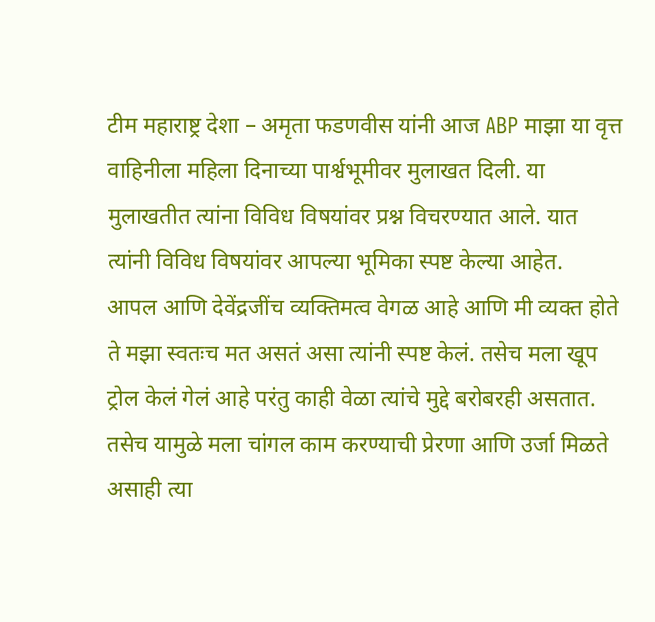टीम महाराष्ट्र देशा – अमृता फडणवीस यांनी आज ABP माझा या वृत्त वाहिनीला महिला दिनाच्या पार्श्वभूमीवर मुलाखत दिली. या मुलाखतीत त्यांना विविध विषयांवर प्रश्न विचरण्यात आले. यात त्यांनी विविध विषयांवर आपल्या भूमिका स्पष्ट केल्या आहेत.
आपल आणि देवेंद्रजींच व्यक्तिमत्व वेगळ आहे आणि मी व्यक्त होते ते मझा स्वतःच मत असतं असा त्यांनी स्पष्ट केलं. तसेच मला खूप ट्रोल केलं गेलं आहे परंतु काही वेळा त्यांचे मुद्दे बरोबरही असतात. तसेच यामुळे मला चांगल काम करण्याची प्रेरणा आणि उर्जा मिळते असाही त्या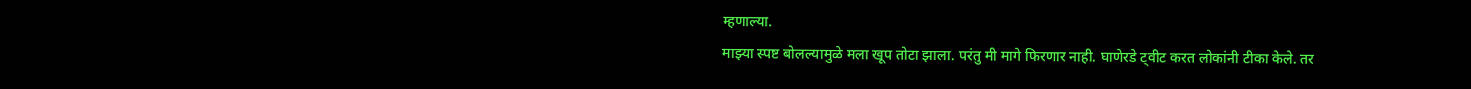म्हणाल्या.
माझ्या स्पष्ट बोलल्यामुळे मला खूप तोटा झाला. परंतु मी मागे फिरणार नाही. घाणेरडे ट्वीट करत लोकांनी टीका केले. तर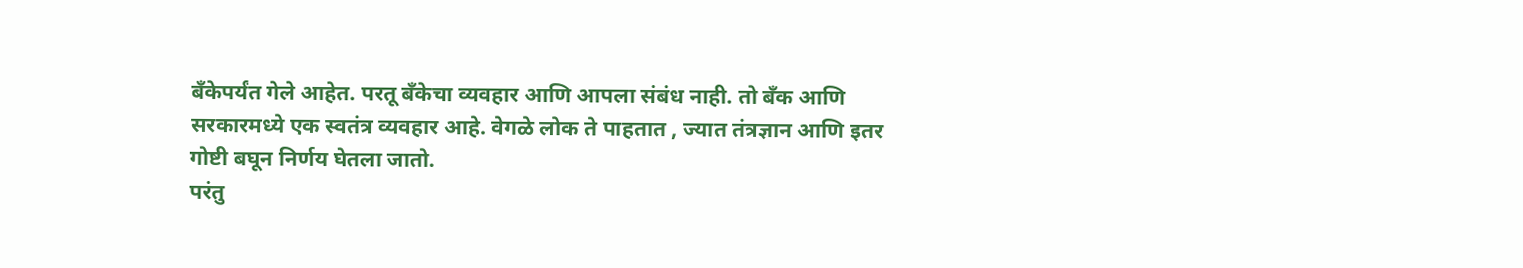बँकेपर्यंत गेले आहेत. परतू बँकेचा व्यवहार आणि आपला संबंध नाही. तो बँक आणि सरकारमध्ये एक स्वतंत्र व्यवहार आहे. वेगळे लोक ते पाहतात , ज्यात तंत्रज्ञान आणि इतर गोष्टी बघून निर्णय घेतला जातो.
परंतु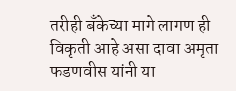तरीही बँकेच्या मागे लागण ही विकृती आहे असा दावा अमृता फडणवीस यांनी या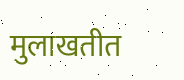मुलाखतीत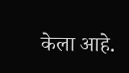केला आहे.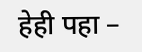हेही पहा –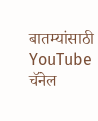बातम्यांसाठी YouTube चॅनेल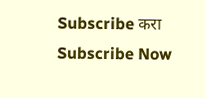Subscribe करा
Subscribe Now